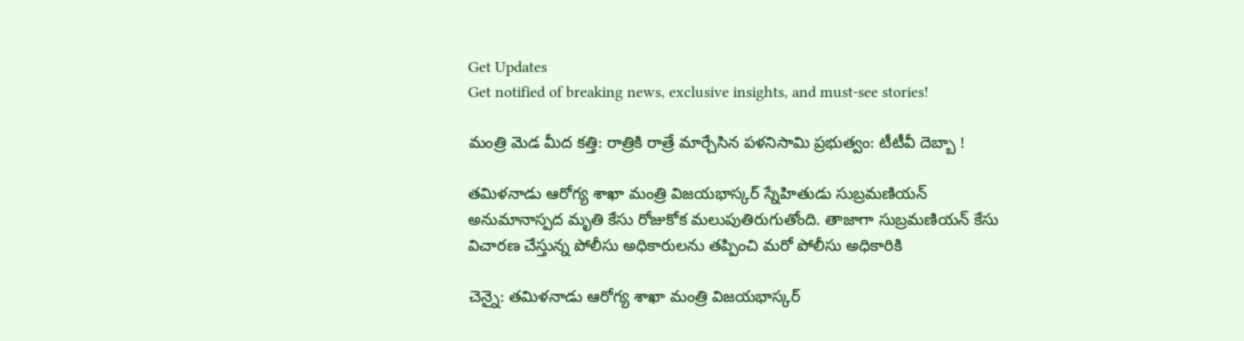Get Updates
Get notified of breaking news, exclusive insights, and must-see stories!

మంత్రి మెడ మీద కత్తి: రాత్రికి రాత్రే మార్చేసిన పళనిసామి ప్రభుత్వం: టీటీవీ దెబ్బా !

తమిళనాడు ఆరోగ్య శాఖా మంత్రి విజయభాస్కర్ స్నేహితుడు సుబ్రమణియన్ అనుమానాస్పద మృతి కేసు రోజుకోక మలుపుతిరుగుతోంది. తాజాగా సుబ్రమణియన్ కేసు విచారణ చేస్తున్న పోలీసు అధికారులను తప్పించి మరో పోలీసు అధికారికి

చెన్నై: తమిళనాడు ఆరోగ్య శాఖా మంత్రి విజయభాస్కర్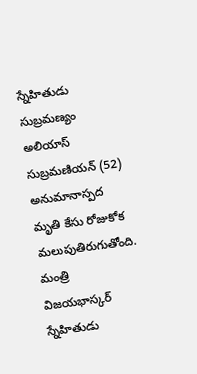స్నేహితుడు సుబ్రమణ్యం అలియాస్ సుబ్రమణియన్ (52) అనుమానాస్పద మృతి కేసు రోజుకోక మలుపుతిరుగుతోంది. మంత్రి విజయభాస్కర్ స్నేహితుడు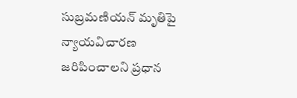సుబ్రమణియన్ మృతిపై న్యాయవిచారణ జరిపించాలని ప్రధాన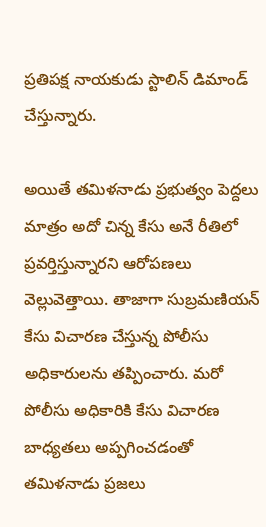ప్రతిపక్ష నాయకుడు స్టాలిన్ డిమాండ్ చేస్తున్నారు.

అయితే తమిళనాడు ప్రభుత్వం పెద్దలు మాత్రం అదో చిన్న కేసు అనే రీతిలో ప్రవర్తిస్తున్నారని ఆరోపణలు వెల్లువెత్తాయి. తాజాగా సుబ్రమణియన్ కేసు విచారణ చేస్తున్న పోలీసు అధికారులను తప్పించారు. మరో పోలీసు అధికారికి కేసు విచారణ బాధ్యతలు అప్పగించడంతో తమిళనాడు ప్రజలు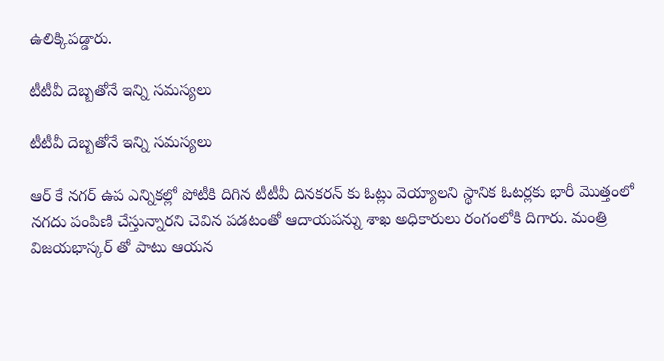ఉలిక్కిపడ్డారు.

టీటీవీ దెబ్బతోనే ఇన్ని సమస్యలు

టీటీవీ దెబ్బతోనే ఇన్ని సమస్యలు

ఆర్ కే నగర్ ఉప ఎన్నికల్లో పోటీకి దిగిన టీటీవీ దినకరన్ కు ఓట్లు వెయ్యాలని స్థానిక ఓటర్లకు భారీ మొత్తంలో నగదు పంపిణి చేస్తున్నారని చెవిన పడటంతో ఆదాయపన్ను శాఖ అధికారులు రంగంలోకి దిగారు. మంత్రి విజయభాస్కర్ తో పాటు ఆయన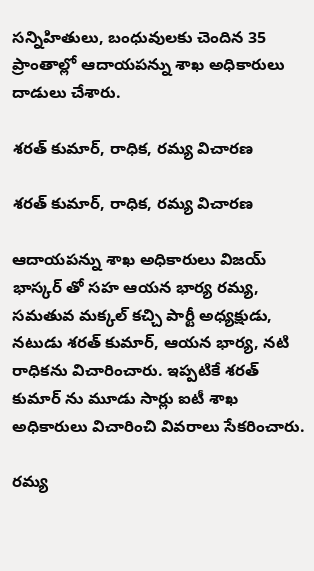సన్నిహితులు, బంధువులకు చెందిన 35 ప్రాంతాల్లో ఆదాయపన్ను శాఖ అధికారులు దాడులు చేశారు.

శరత్ కుమార్, రాధిక, రమ్య విచారణ

శరత్ కుమార్, రాధిక, రమ్య విచారణ

ఆదాయపన్ను శాఖ అధికారులు విజయ్ భాస్కర్ తో సహ ఆయన భార్య రమ్య, సమతువ మక్కల్ కచ్చి పార్టీ అధ్యక్షుడు, నటుడు శరత్ కుమార్, ఆయన భార్య, నటి రాధికను విచారించారు. ఇప్పటికే శరత్ కుమార్ ను మూడు సార్లు ఐటీ శాఖ అధికారులు విచారించి వివరాలు సేకరించారు.

రమ్య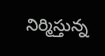నిర్మిస్తున్న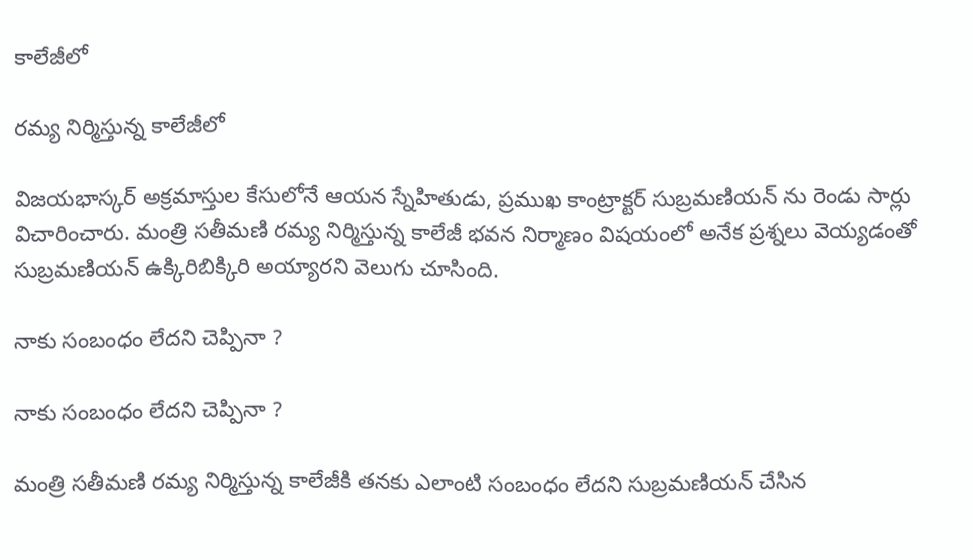కాలేజీలో

రమ్య నిర్మిస్తున్న కాలేజీలో

విజయభాస్కర్ అక్రమాస్తుల కేసులోనే ఆయన స్నేహితుడు, ప్రముఖ కాంట్రాక్టర్ సుబ్రమణియన్ ను రెండు సార్లు విచారించారు. మంత్రి సతీమణి రమ్య నిర్మిస్తున్న కాలేజీ భవన నిర్మాణం విషయంలో అనేక ప్రశ్నలు వెయ్యడంతో సుబ్రమణియన్ ఉక్కిరిబిక్కిరి అయ్యారని వెలుగు చూసింది.

నాకు సంబంధం లేదని చెప్పినా ?

నాకు సంబంధం లేదని చెప్పినా ?

మంత్రి సతీమణి రమ్య నిర్మిస్తున్న కాలేజీకి తనకు ఎలాంటి సంబంధం లేదని సుబ్రమణియన్ చేసిన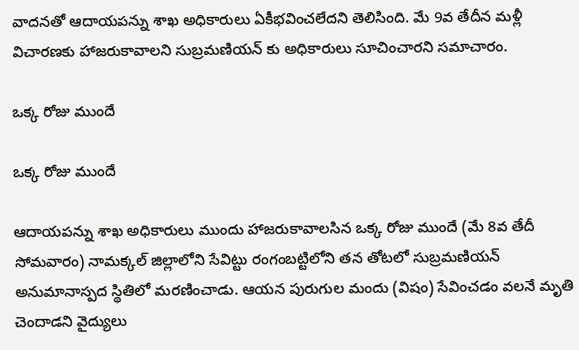వాదనతో ఆదాయపన్ను శాఖ అధికారులు ఏకీభవించలేదని తెలిసింది. మే 9వ తేదీన మళ్లీ విచారణకు హాజరుకావాలని సుబ్రమణియన్ కు అధికారులు సూచించారని సమాచారం.

ఒక్క రోజు ముందే

ఒక్క రోజు ముందే

ఆదాయపన్ను శాఖ అధికారులు ముందు హాజరుకావాలసిన ఒక్క రోజు ముందే (మే 8వ తేదీ సోమవారం) నామక్కల్ జిల్లాలోని సేవిట్టు రంగంబట్టిలోని తన తోటలో సుబ్రమణియన్ అనుమానాస్పద స్థితిలో మరణించాడు. ఆయన పురుగుల మందు (విషం) సేవించడం వలనే మృతి చెందాడని వైద్యులు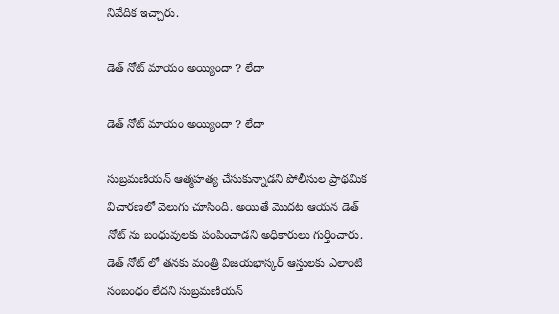నివేదిక ఇచ్చారు.

డెత్ నోట్ మాయం అయ్యిందా ? లేదా

డెత్ నోట్ మాయం అయ్యిందా ? లేదా

సుబ్రమణియన్ ఆత్మహత్య చేసుకున్నాడని పోలీసుల ప్రాథమిక విచారణలో వెలుగు చూసింది. అయితే మొదట ఆయన డెత్ నోట్ ను బంధువులకు పంపించాడని అధికారులు గుర్తించారు. డెత్ నోట్ లో తనకు మంత్రి విజయభాస్కర్ ఆస్తులకు ఎలాంటి సంబంధం లేదని సుబ్రమణియన్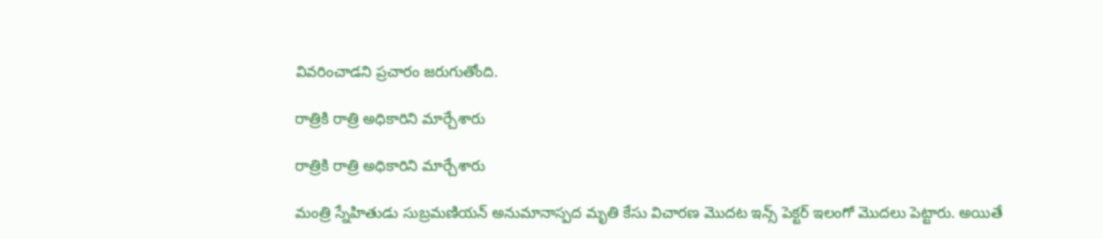వివరించాడని ప్రచారం జరుగుతోంది.

రాత్రికి రాత్రి అధికారిని మార్చేశారు

రాత్రికి రాత్రి అధికారిని మార్చేశారు

మంత్రి స్నేహితుడు సుబ్రమణియన్ అనుమానాస్పద మృతి కేసు విచారణ మొదట ఇన్స్ పెక్టర్ ఇలంగో మొదలు పెట్టారు. అయితే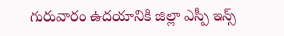గురువారం ఉదయానికి జిల్లా ఎస్పీ ఇన్స్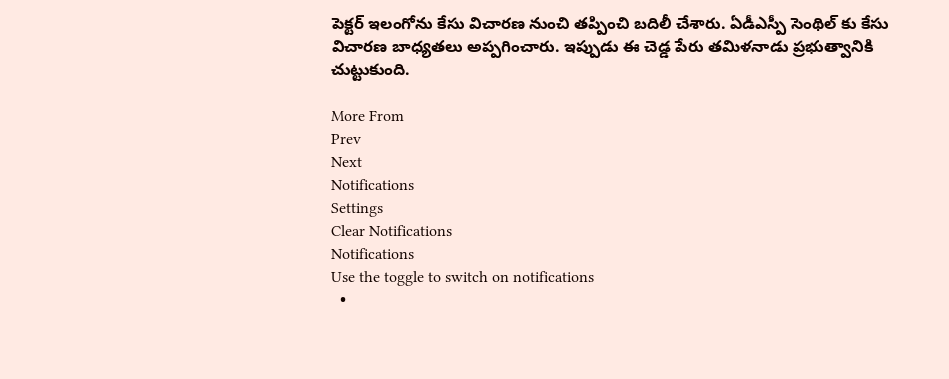పెక్టర్ ఇలంగోను కేసు విచారణ నుంచి తప్పించి బదిలీ చేశారు. ఏడీఎస్పీ సెంథిల్ కు కేసు విచారణ బాధ్యతలు అప్పగించారు. ఇప్పుడు ఈ చెడ్డ పేరు తమిళనాడు ప్రభుత్వానికి చుట్టుకుంది.

More From
Prev
Next
Notifications
Settings
Clear Notifications
Notifications
Use the toggle to switch on notifications
  •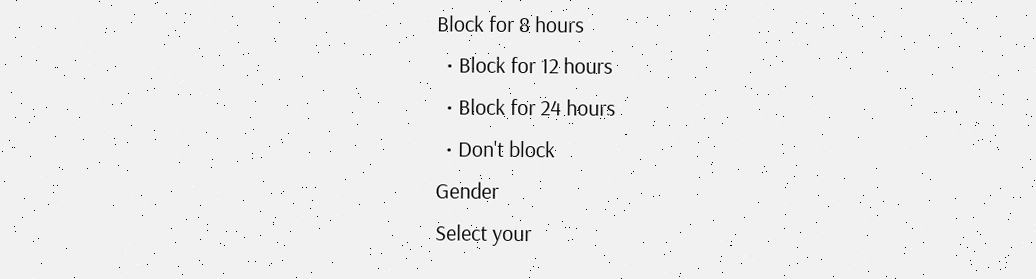Block for 8 hours
  • Block for 12 hours
  • Block for 24 hours
  • Don't block
Gender
Select your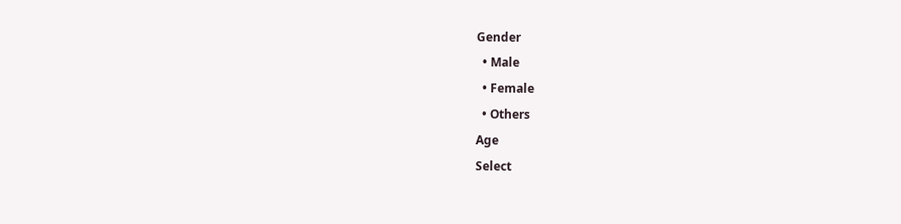Gender
  • Male
  • Female
  • Others
Age
Select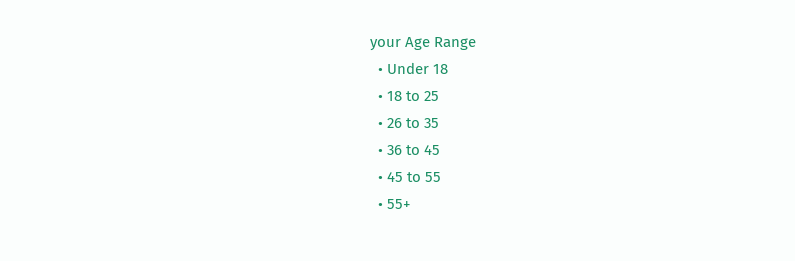your Age Range
  • Under 18
  • 18 to 25
  • 26 to 35
  • 36 to 45
  • 45 to 55
  • 55+